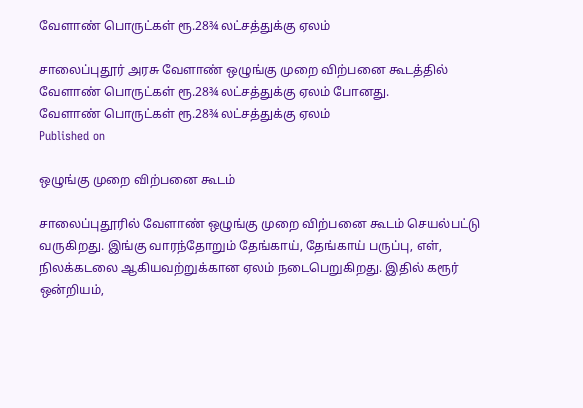வேளாண் பொருட்கள் ரூ.28¾ லட்சத்துக்கு ஏலம்

சாலைப்புதூர் அரசு வேளாண் ஒழுங்கு முறை விற்பனை கூடத்தில் வேளாண் பொருட்கள் ரூ.28¾ லட்சத்துக்கு ஏலம் போனது.
வேளாண் பொருட்கள் ரூ.28¾ லட்சத்துக்கு ஏலம்
Published on

ஒழுங்கு முறை விற்பனை கூடம்

சாலைப்புதூரில் வேளாண் ஒழுங்கு முறை விற்பனை கூடம் செயல்பட்டு வருகிறது. இங்கு வாரந்தோறும் தேங்காய், தேங்காய் பருப்பு, எள், நிலக்கடலை ஆகியவற்றுக்கான ஏலம் நடைபெறுகிறது. இதில் கரூர் ஒன்றியம்,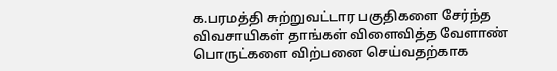க.பரமத்தி சுற்றுவட்டார பகுதிகளை சேர்ந்த விவசாயிகள் தாங்கள் விளைவித்த வேளாண் பொருட்களை விற்பனை செய்வதற்காக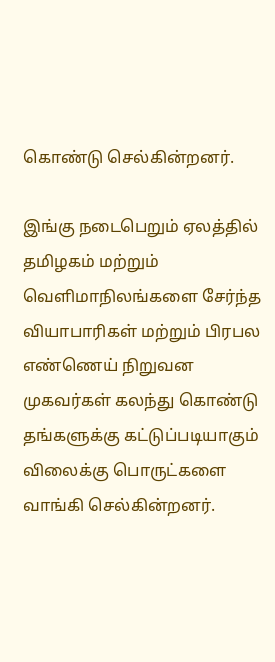கொண்டு செல்கின்றனர்.

இங்கு நடைபெறும் ஏலத்தில் தமிழகம் மற்றும் வெளிமாநிலங்களை சேர்ந்த வியாபாரிகள் மற்றும் பிரபல எண்ணெய் நிறுவன முகவர்கள் கலந்து கொண்டு தங்களுக்கு கட்டுப்படியாகும் விலைக்கு பொருட்களை வாங்கி செல்கின்றனர்.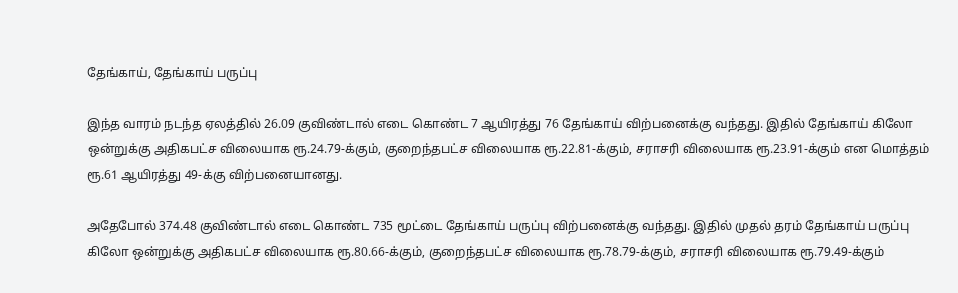தேங்காய், தேங்காய் பருப்பு

இந்த வாரம் நடந்த ஏலத்தில் 26.09 குவிண்டால் எடை கொண்ட 7 ஆயிரத்து 76 தேங்காய் விற்பனைக்கு வந்தது. இதில் தேங்காய் கிலோ ஒன்றுக்கு அதிகபட்ச விலையாக ரூ.24.79-க்கும், குறைந்தபட்ச விலையாக ரூ.22.81-க்கும், சராசரி விலையாக ரூ.23.91-க்கும் என மொத்தம் ரூ.61 ஆயிரத்து 49-க்கு விற்பனையானது.

அதேபோல் 374.48 குவிண்டால் எடை கொண்ட 735 மூட்டை தேங்காய் பருப்பு விற்பனைக்கு வந்தது. இதில் முதல் தரம் தேங்காய் பருப்பு கிலோ ஒன்றுக்கு அதிகபட்ச விலையாக ரூ.80.66-க்கும், குறைந்தபட்ச விலையாக ரூ.78.79-க்கும், சராசரி விலையாக ரூ.79.49-க்கும்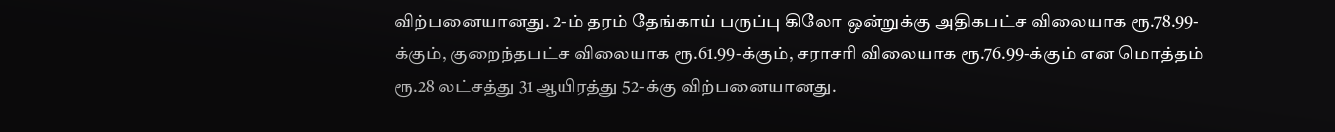விற்பனையானது. 2-ம் தரம் தேங்காய் பருப்பு கிலோ ஒன்றுக்கு அதிகபட்ச விலையாக ரூ.78.99-க்கும், குறைந்தபட்ச விலையாக ரூ.61.99-க்கும், சராசரி விலையாக ரூ.76.99-க்கும் என மொத்தம் ரூ.28 லட்சத்து 31 ஆயிரத்து 52-க்கு விற்பனையானது.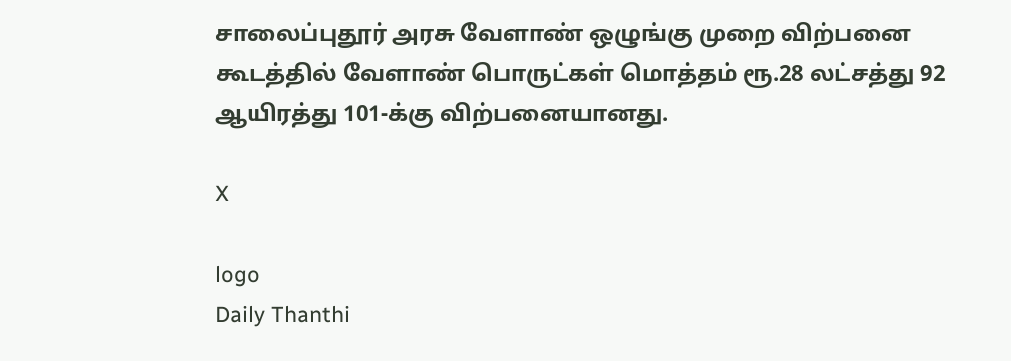சாலைப்புதூர் அரசு வேளாண் ஒழுங்கு முறை விற்பனை கூடத்தில் வேளாண் பொருட்கள் மொத்தம் ரூ.28 லட்சத்து 92 ஆயிரத்து 101-க்கு விற்பனையானது.

X

logo
Daily Thanthi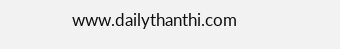www.dailythanthi.com